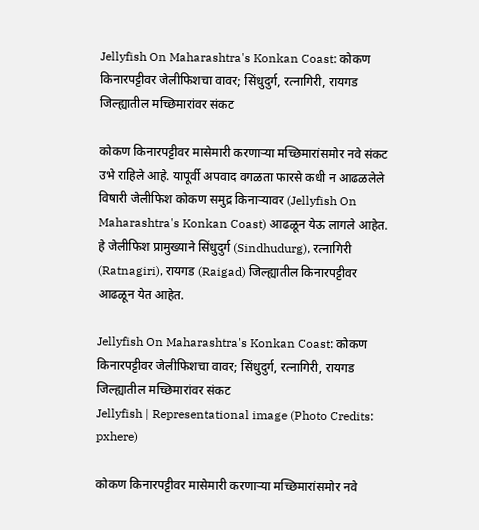Jellyfish On Maharashtra's Konkan Coast: कोकण किनारपट्टीवर जेलीफिशचा वावर; सिंधुदुर्ग, रत्नागिरी, रायगड जिल्ह्यातील मच्छिमारांवर संकट

कोकण किनारपट्टीवर मासेमारी करणाऱ्या मच्छिमारांसमोर नवे संकट उभे राहिले आहे. यापूर्वी अपवाद वगळता फारसे कधी न आढळलेले विषारी जेलीफिश कोकण समुद्र किनाऱ्यावर (Jellyfish On Maharashtra's Konkan Coast) आढळून येऊ लागले आहेत. हे जेलीफिश प्रामुख्याने सिंधुदुर्ग (Sindhudurg), रत्नागिरी (Ratnagiri), रायगड (Raigad) जिल्ह्यातील किनारपट्टीवर आढळून येत आहेत.

Jellyfish On Maharashtra's Konkan Coast: कोकण किनारपट्टीवर जेलीफिशचा वावर; सिंधुदुर्ग, रत्नागिरी, रायगड जिल्ह्यातील मच्छिमारांवर संकट
Jellyfish | Representational image (Photo Credits: pxhere)

कोकण किनारपट्टीवर मासेमारी करणाऱ्या मच्छिमारांसमोर नवे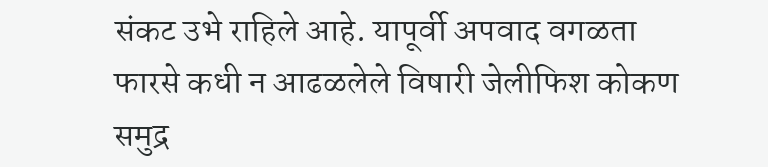संकट उभे राहिले आहे. यापूर्वी अपवाद वगळता फारसे कधी न आढळलेले विषारी जेलीफिश कोकण समुद्र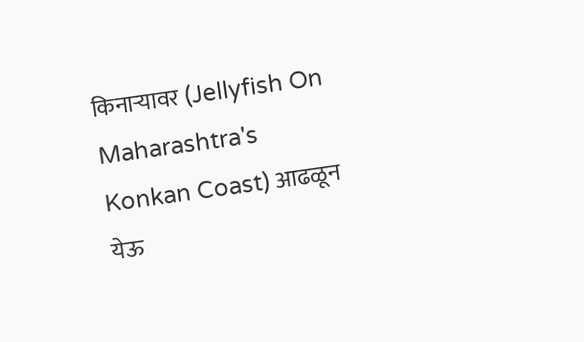किनाऱ्यावर (Jellyfish On Maharashtra's Konkan Coast) आढळून येऊ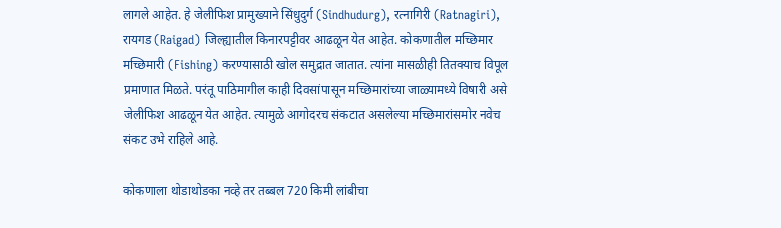लागले आहेत. हे जेलीफिश प्रामुख्याने सिंधुदुर्ग (Sindhudurg), रत्नागिरी (Ratnagiri), रायगड (Raigad) जिल्ह्यातील किनारपट्टीवर आढळून येत आहेत. कोकणातील मच्छिमार मच्छिमारी (Fishing) करण्यासाठी खोल समुद्रात जातात. त्यांना मासळीही तितक्याच विपूल प्रमाणात मिळते. परंतू पाठिमागील काही दिवसांपासून मच्छिमारांच्या जाळ्यामध्ये विषारी असे जेलीफिश आढळून येत आहेत. त्यामुळे आगोदरच संकटात असलेल्या मच्छिमारांसमोर नवेच संकट उभे राहिले आहे.

कोकणाला थोडाथोडका नव्हे तर तब्बल 720 किमी लांबीचा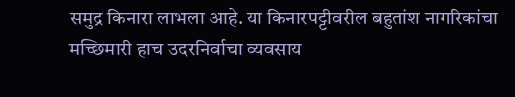समुद्र किनारा लाभला आहे. या किनारपट्टीवरील बहुतांश नागरिकांचा मच्छिमारी हाच उदरनिर्वाचा व्यवसाय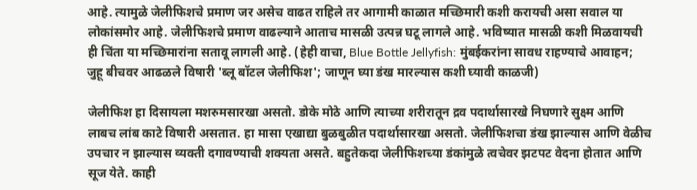आहे. त्यामुळे जेलीफिशचे प्रमाण जर असेच वाढत राहिले तर आगामी काळात मच्छिमारी कशी करायची असा सवाल या लोकांसमोर आहे. जेलीफिशचे प्रमाण वाढल्याने आताच मासळी उत्पन्न घटू लागले आहे. भविष्यात मासळी कशी मिळवायची ही चिंता या मच्छिमारांना सतावू लागली आहे. (हेही वाचा, Blue Bottle Jellyfish: मुंबईकरांना सावध राहण्याचे आवाहन; जुहू बीचवर आढळले विषारी 'ब्लू बॉटल जेलीफिश'; जाणून घ्या डंख मारल्यास कशी घ्यावी काळजी)

जेलीफिश हा दिसायला मशरुमसारखा असतो. डोके मोठे आणि त्याच्या शरीरातून द्रव पदार्थासारखे निघणारे सुक्ष्म आणि लाबच लांब काटे विषारी असतात. हा मासा एखाद्या बुळबुळीत पदार्थासारखा असतो. जेलीफिशचा डंख झाल्यास आणि वेळीच उपचार न झाल्यास व्यक्ती दगावण्याची शक्यता असते. बहुतेकदा जेलीफिशच्या डंकांमुळे त्वचेवर झटपट वेदना होतात आणि सूज येते. काही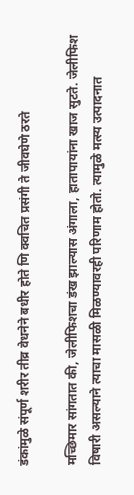डंकांमुळे संपूर्ण शरीर तीव्र वेधनेने बधीर होते णि क्वचित प्रसंगी ते जीवघेणे ठरते

मच्छिमार सांगतात की, जेलीफिशचा डंख झाल्यास अंगाला, हातापायांना खाज सुटते. जेलीफिश विषारी असल्याने त्याचा मासळी मिळण्यावरही परिणाम होतो. त्यामुळे मत्स्य उत्पादनात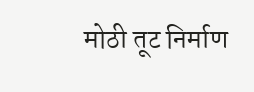मोठी तूट निर्माण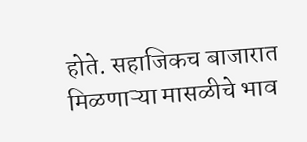होते. सहाजिकच बाजारात मिळणाऱ्या मासळीचे भाव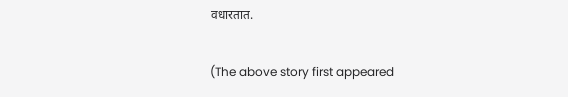वधारतात.

(The above story first appeared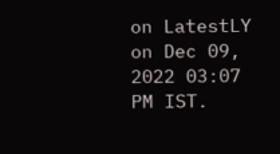on LatestLY on Dec 09, 2022 03:07 PM IST.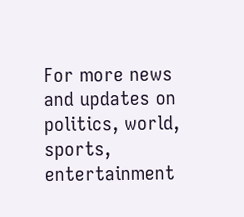For more news and updates on politics, world, sports, entertainment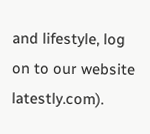and lifestyle, log on to our website latestly.com).